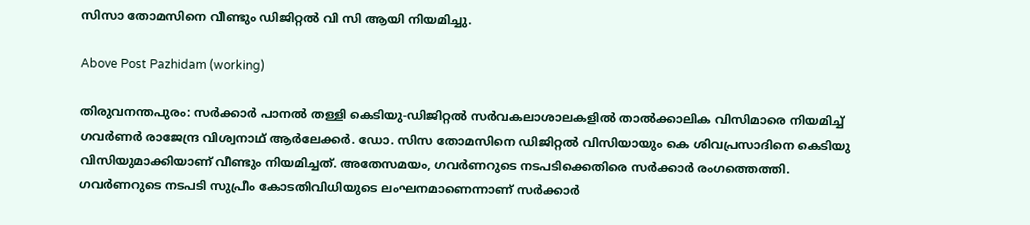സിസാ തോമസിനെ വീണ്ടും ഡിജിറ്റൽ വി സി ആയി നിയമിച്ചു.

Above Post Pazhidam (working)

തിരുവനന്തപുരം: സർക്കാർ പാനൽ തള്ളി കെടിയു-ഡിജിറ്റൽ സർവകലാശാലകളിൽ താൽക്കാലിക വിസിമാരെ നിയമിച്ച് ഗവർണർ രാജേന്ദ്ര വിശ്വനാഥ് ആ‌ർലേക്കർ. ഡോ. സിസ തോമസിനെ ഡിജിറ്റൽ വിസിയായും കെ ശിവപ്രസാദിനെ കെടിയു വിസിയുമാക്കിയാണ് വീണ്ടും നിയമിച്ചത്. അതേസമയം, ഗവര്‍ണറുടെ നടപടിക്കെതിരെ സർക്കാർ രംഗത്തെത്തി. ഗവർണറുടെ നടപടി സുപ്രീം കോടതിവിധിയുടെ ലംഘനമാണെന്നാണ് സർക്കാർ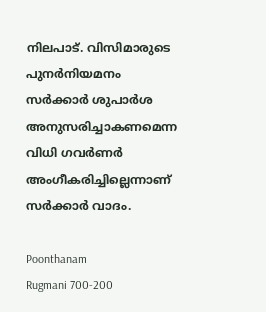നിലപാട്. വിസിമാരുടെ പുനർനിയമനം സർക്കാർ ശുപാർശ അനുസരിച്ചാകണമെന്ന വിധി ഗവർണർ അംഗീകരിച്ചില്ലെന്നാണ് സര്‍ക്കാര്‍ വാദം.

Poonthanam
Rugmani 700-200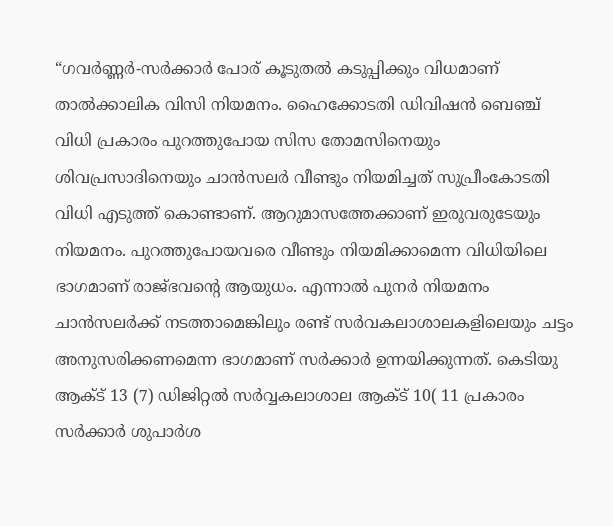“ഗവർണ്ണർ-സർക്കാർ പോര് കൂടുതൽ കടുപ്പിക്കും വിധമാണ് താൽക്കാലിക വിസി നിയമനം. ഹൈക്കോടതി ഡിവിഷൻ ബെഞ്ച് വിധി പ്രകാരം പുറത്തുപോയ സിസ തോമസിനെയും ശിവപ്രസാദിനെയും ചാൻസലർ വീണ്ടും നിയമിച്ചത് സുപ്രീംകോടതി വിധി എടുത്ത് കൊണ്ടാണ്. ആറുമാസത്തേക്കാണ് ഇരുവരുടേയും നിയമനം. പുറത്തുപോയവരെ വീണ്ടും നിയമിക്കാമെന്ന വിധിയിലെ ഭാഗമാണ് രാജ്ഭവൻ്റെ ആയുധം. എന്നാൽ പുനർ നിയമനം ചാൻസലർക്ക് നടത്താമെങ്കിലും രണ്ട് സർവകലാശാലകളിലെയും ചട്ടം അനുസരിക്കണമെന്ന ഭാഗമാണ് സർക്കാർ ഉന്നയിക്കുന്നത്. കെടിയു ആക്ട് 13 (7) ഡിജിറ്റൽ സർവ്വകലാശാല ആക്ട് 10( 11 പ്രകാരം സർക്കാർ ശുപാർശ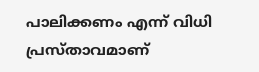പാലിക്കണം എന്ന് വിധി പ്രസ്താവമാണ്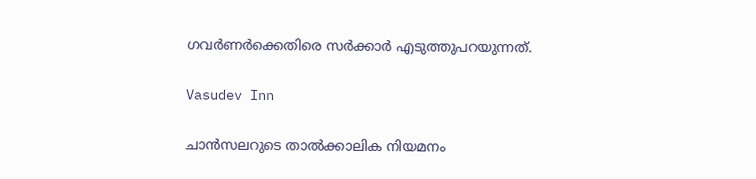ഗവർണർക്കെതിരെ സർക്കാർ എടുത്തുപറയുന്നത്.

Vasudev Inn

ചാൻസലറുടെ താൽക്കാലിക നിയമനം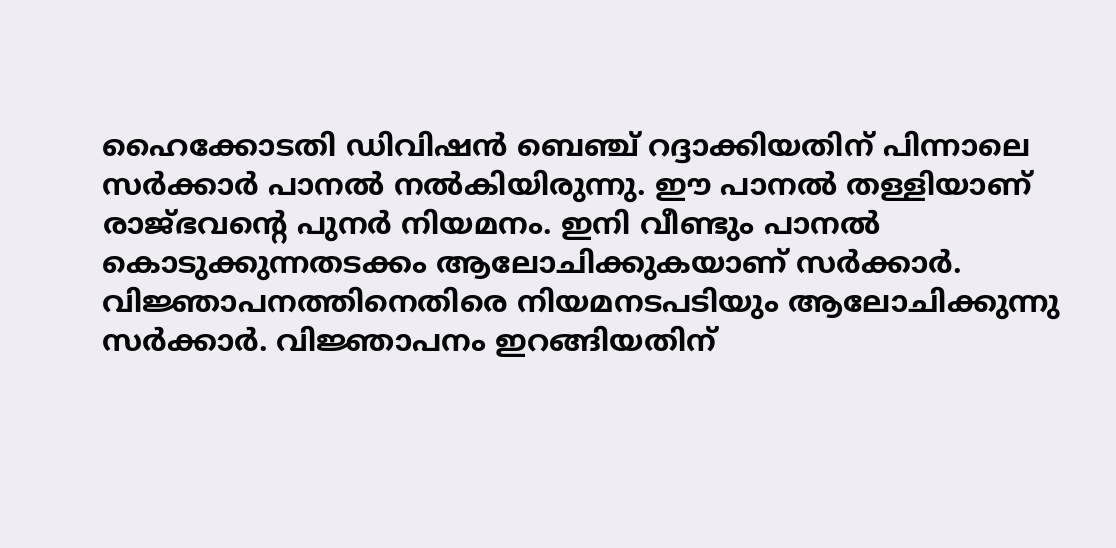ഹൈക്കോടതി ഡിവിഷൻ ബെഞ്ച് റദ്ദാക്കിയതിന് പിന്നാലെ സർക്കാർ പാനൽ നൽകിയിരുന്നു. ഈ പാനൽ തള്ളിയാണ് രാജ്ഭവൻ്റെ പുനർ നിയമനം. ഇനി വീണ്ടും പാനൽ കൊടുക്കുന്നതടക്കം ആലോചിക്കുകയാണ് സർക്കാർ. വിജ്ഞാപനത്തിനെതിരെ നിയമനടപടിയും ആലോചിക്കുന്നു സർക്കാർ. വിജ്ഞാപനം ഇറങ്ങിയതിന്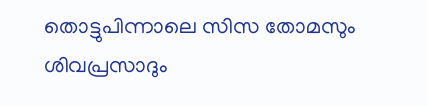തൊട്ടുപിന്നാലെ സിസ തോമസും ശിവപ്രസാദും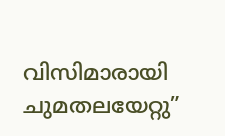വിസിമാരായി ചുമതലയേറ്റു”